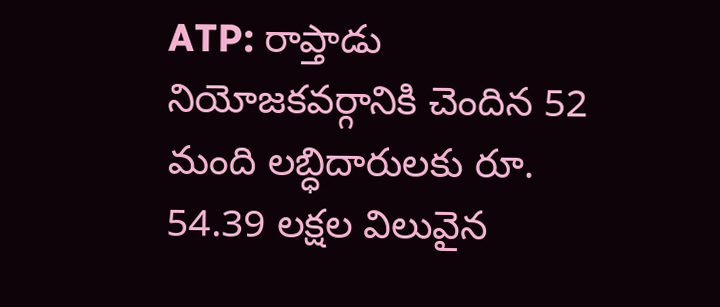ATP: రాప్తాడు నియోజకవర్గానికి చెందిన 52 మంది లబ్ధిదారులకు రూ. 54.39 లక్షల విలువైన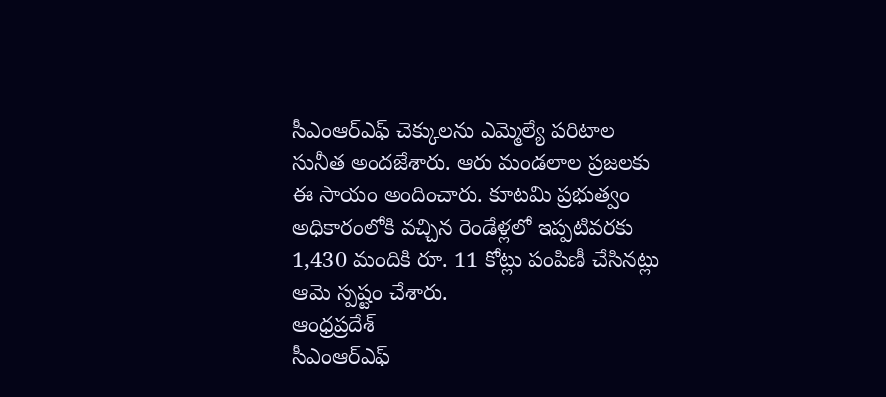సీఎంఆర్ఎఫ్ చెక్కులను ఎమ్మెల్యే పరిటాల సునీత అందజేశారు. ఆరు మండలాల ప్రజలకు ఈ సాయం అందించారు. కూటమి ప్రభుత్వం అధికారంలోకి వచ్చిన రెండేళ్లలో ఇప్పటివరకు 1,430 మందికి రూ. 11 కోట్లు పంపిణీ చేసినట్లు ఆమె స్పష్టం చేశారు.
ఆంధ్రప్రదేశ్
సీఎంఆర్ఎఫ్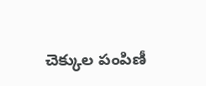చెక్కుల పంపిణీ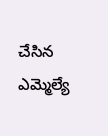చేసిన ఎమ్మెల్యే